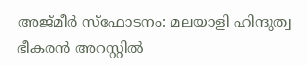അജ്മീര്‍ സ്ഫോടനം: മലയാളി ഹിന്ദുത്വ ഭീകരൻ അറസ്റ്റിൽ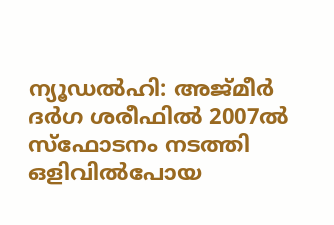ന്യൂഡല്‍ഹി: അജ്മീര്‍ ദര്‍ഗ ശരീഫില്‍ 2007ൽ സ്ഫോടനം നടത്തി ഒളിവില്‍പോയ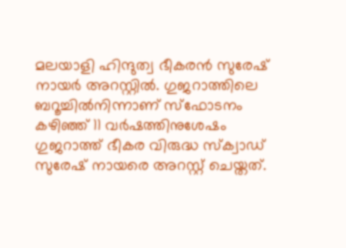മലയാളി ഹിന്ദുത്വ ഭീകരൻ സുരേഷ് നായർ അറസ്റ്റിൽ. ഗുജറാത്തിലെ ബറൂച്ചിൽനിന്നാണ് സ്ഫോടനം കഴിഞ്ഞ് 11 വർഷത്തിനുശേഷം ഗുജറാത്ത് ഭീകര വിരുദ്ധ സ്ക്വാഡ് സുരേഷ് നായരെ അറസ്റ്റ് ചെയ്തത്.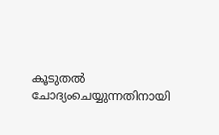കൂടുതൽ ചോദ്യംചെയ്യുന്നതിനായി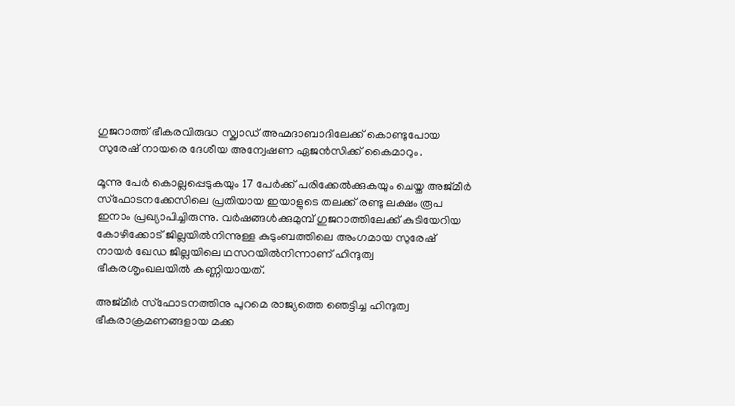ഗുജറാത്ത് ഭീകരവിരുദ്ധ സ്ക്വാഡ് അഹ്മദാബാദിലേക്ക് കൊണ്ടുപോയ സുരേഷ് നായരെ ദേശീയ അന്വേഷണ ഏജൻസിക്ക് കൈമാറും.

മൂന്നു പേർ കൊല്ലപ്പെടുകയും 17 പേർക്ക് പരിക്കേൽക്കുകയും ചെയ്ത അജ്മീർ സ്ഫോടനക്കേസിലെ പ്രതിയായ ഇയാളുടെ തലക്ക് രണ്ടു ലക്ഷം രൂപ ഇനാം പ്രഖ്യാപിച്ചിരുന്നു. വർഷങ്ങൾക്കുമുമ്പ് ഗുജറാത്തിലേക്ക് കുടിയേറിയ കോഴിക്കോട് ജില്ലയിൽനിന്നുള്ള കുടുംബത്തിലെ അംഗമായ സുരേഷ് നായർ ഖേഡ ജില്ലയിലെ ഥസറയിൽനിന്നാണ് ഹിന്ദുത്വ ഭീകരശൃംഖലയിൽ കണ്ണിയായത്.

അജ്മീർ സ്ഫോടനത്തിനു പുറമെ രാജ്യത്തെ ഞെട്ടിച്ച ഹിന്ദുത്വ ഭീകരാക്രമണങ്ങളായ മക്ക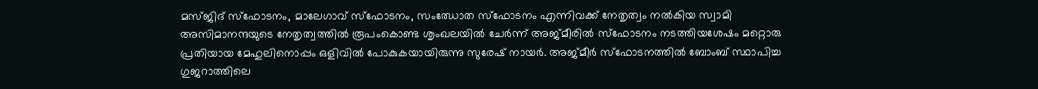മസ്ജിദ് സ്ഫോടനം, മാലേഗാവ് സ്ഫോടനം, സംഝോത സ്ഫോടനം എന്നിവക്ക് നേതൃത്വം നൽകിയ സ്വാമി അസിമാനന്ദയുടെ നേതൃത്വത്തിൽ രൂപംകൊണ്ട ശൃംഖലയിൽ ചേർന്ന് അജ്മീരിൽ സ്ഫോടനം നടത്തിയശേഷം മറ്റൊരു പ്രതിയായ മേഹുലിനൊപ്പം ഒളിവിൽ പോകുകയായിരുന്നു സുരേഷ് നായർ. അജ്മീര്‍ സ്ഫോടനത്തിൽ ബോംബ് സ്ഥാപിച്ച ഗുജറാത്തിലെ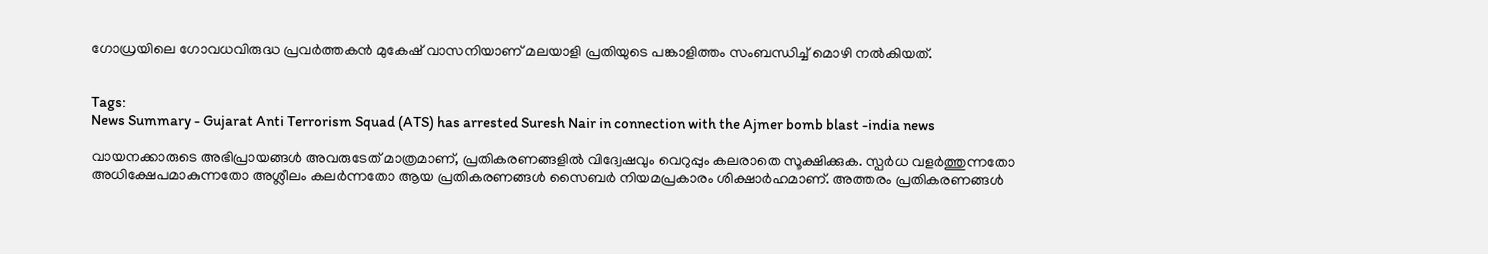ഗോധ്രയിലെ ഗോവധവിരുദ്ധ പ്രവര്‍ത്തകന്‍ മുകേഷ് വാസനിയാണ് മലയാളി പ്രതിയുടെ പങ്കാളിത്തം സംബന്ധിച്ച് മൊഴി നല്‍കിയത്.


Tags:
News Summary - Gujarat Anti Terrorism Squad (ATS) has arrested Suresh Nair in connection with the Ajmer bomb blast -india news

വായനക്കാരുടെ അഭിപ്രായങ്ങള്‍ അവരുടേത് മാത്രമാണ്, പ്രതികരണങ്ങളിൽ വിദ്വേഷവും വെറുപ്പും കലരാതെ സൂക്ഷിക്കുക. സ്പർധ വളർത്തുന്നതോ അധിക്ഷേപമാകുന്നതോ അശ്ലീലം കലർന്നതോ ആയ പ്രതികരണങ്ങൾ സൈബർ നിയമപ്രകാരം ശിക്ഷാർഹമാണ്. അത്തരം പ്രതികരണങ്ങൾ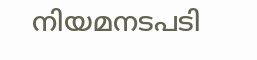നിയമനടപടി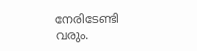നേരിടേണ്ടി വരും.